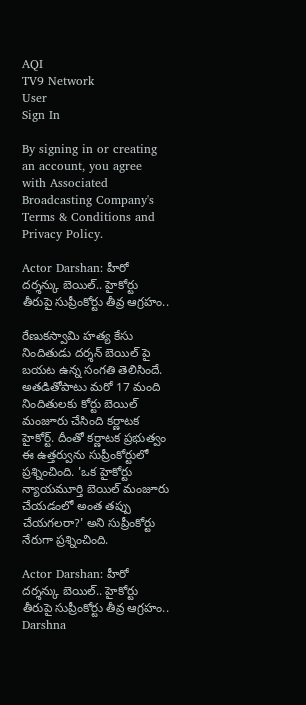AQI
TV9 Network
User
Sign In

By signing in or creating an account, you agree with Associated Broadcasting Company's Terms & Conditions and Privacy Policy.

Actor Darshan: హీరో దర్శన్కు బెయిల్.. హైకోర్టు తీరుపై సుప్రీంకోర్టు తీవ్ర ఆగ్రహం..

రేణుకస్వామి హత్య కేసు నిందితుడు దర్శన్ బెయిల్ పై బయట ఉన్న సంగతి తెలిసిందే. అతడితోపాటు మరో 17 మంది నిందితులకు కోర్టు బెయిల్ మంజూరు చేసింది కర్ణాటక హైకోర్ట్. దీంతో కర్ణాటక ప్రభుత్వం ఈ ఉత్తర్వును సుప్రీంకోర్టులో ప్రశ్నించింది. 'ఒక హైకోర్టు న్యాయమూర్తి బెయిల్ మంజూరు చేయడంలో అంత తప్పు చేయగలరా?' అని సుప్రీంకోర్టు నేరుగా ప్రశ్నించింది.

Actor Darshan: హీరో దర్శన్కు బెయిల్.. హైకోర్టు తీరుపై సుప్రీంకోర్టు తీవ్ర ఆగ్రహం..
Darshna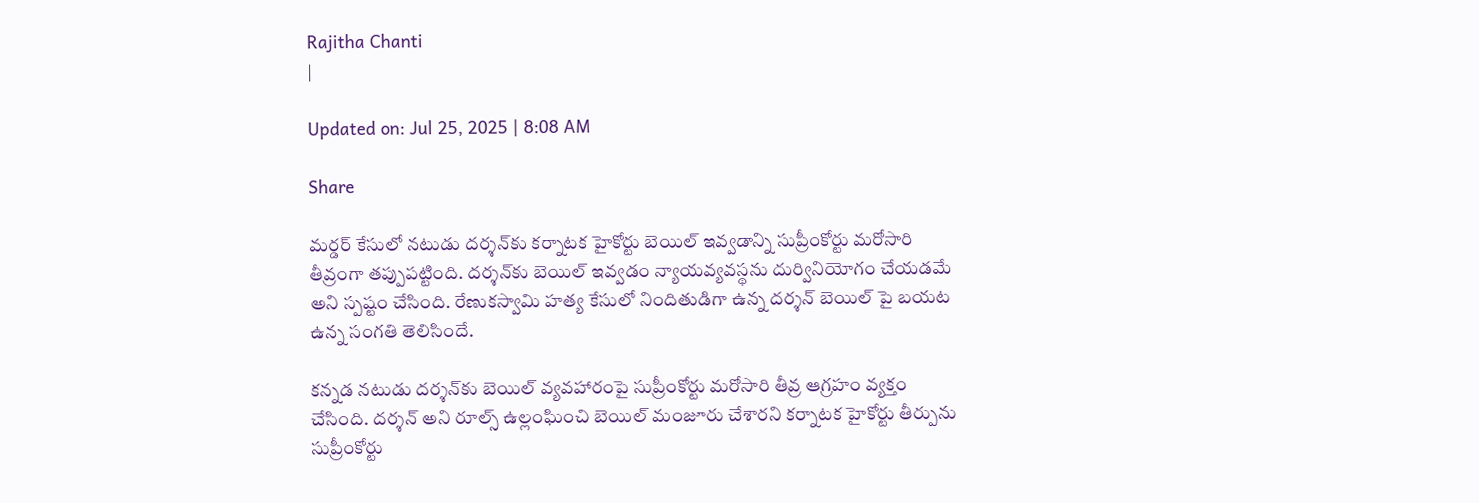Rajitha Chanti
|

Updated on: Jul 25, 2025 | 8:08 AM

Share

మర్డర్‌ కేసులో నటుడు దర్శన్‌కు కర్నాటక హైకోర్టు బెయిల్‌ ఇవ్వడాన్ని సుప్రీంకోర్టు మరోసారి తీవ్రంగా తప్పుపట్టింది. దర్శన్‌కు బెయిల్‌ ఇవ్వడం న్యాయవ్యవస్థను దుర్వినియోగం చేయడమే అని స్పష్టం చేసింది. రేణుకస్వామి హత్య కేసులో నిందితుడిగా ఉన్న దర్శన్ బెయిల్ పై బయట ఉన్న సంగతి తెలిసిందే.

కన్నడ నటుడు దర్శన్‌కు బెయిల్‌ వ్యవహారంపై సుప్రీంకోర్టు మరోసారి తీవ్ర ఆగ్రహం వ్యక్తం చేసింది. దర్శన్‌ అని రూల్స్‌ ఉల్లంఘించి బెయిల్‌ మంజూరు చేశారని కర్నాటక హైకోర్టు తీర్పును సుప్రీంకోర్టు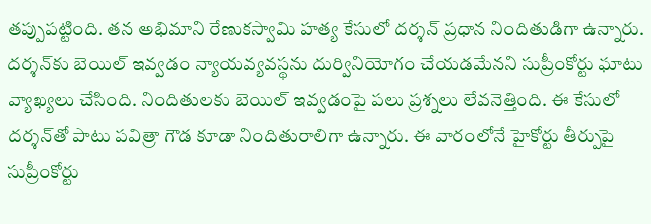తప్పుపట్టింది. తన అభిమాని రేణుకస్వామి హత్య కేసులో దర్శన్‌ ప్రధాన నిందితుడిగా ఉన్నారు. దర్శన్‌కు బెయిల్‌ ఇవ్వడం న్యాయవ్యవస్థను దుర్వినియోగం చేయడమేనని సుప్రీంకోర్టు ఘాటు వ్యాఖ్యలు చేసింది. నిందితులకు బెయిల్ ఇవ్వడంపై పలు ప్రశ్నలు లేవనెత్తింది. ఈ కేసులో దర్శన్‌తో పాటు పవిత్రా గౌడ కూడా నిందితురాలిగా ఉన్నారు. ఈ వారంలోనే హైకోర్టు తీర్పుపై సుప్రీంకోర్టు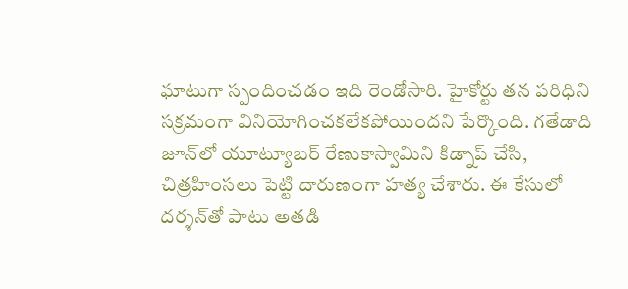ఘాటుగా స్పందించడం ఇది రెండోసారి. హైకోర్టు తన పరిధిని సక్రమంగా వినియోగించకలేకపోయిందని పేర్కొంది. గతేడాది జూన్‌లో యూట్యూబర్ రేణుకాస్వామిని కిడ్నాప్ చేసి, చిత్రహింసలు పెట్టి దారుణంగా హత్య చేశారు. ఈ కేసులో దర్శన్‌తో పాటు అతడి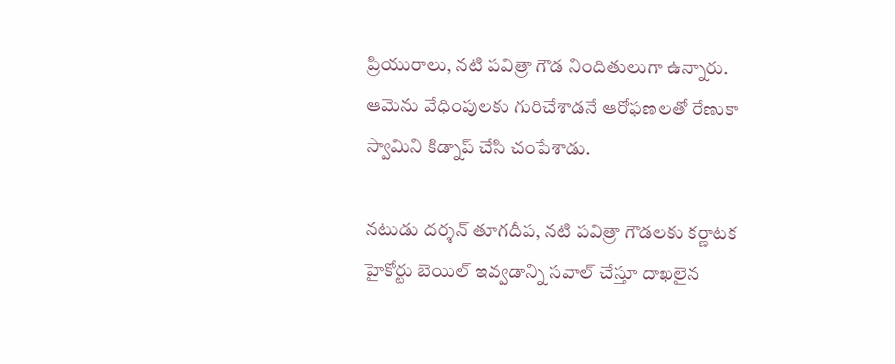ప్రియురాలు, నటి పవిత్రా గౌడ నిందితులుగా ఉన్నారు. ఆమెను వేధింపులకు గురిచేశాడనే ఆరోఫణలతో రేణుకా స్వామిని కిడ్నాప్ చేసి చంపేశాడు.

నటుడు దర్శన్‌ తూగదీప, నటి పవిత్రా గౌడలకు కర్ణాటక హైకోర్టు బెయిల్ ఇవ్వడాన్ని సవాల్ చేస్తూ దాఖలైన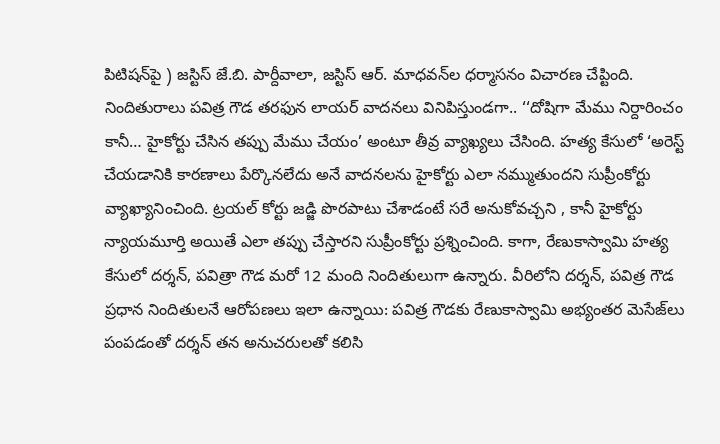పిటిషన్‌పై ) జస్టిస్ జే.బి. పార్దీవాలా, జస్టిస్ ఆర్. మాధవన్‌ల ధర్మాసనం విచారణ చేప్టింది. నిందితురాలు పవిత్ర గౌడ తరఫున లాయర్ వాదనలు వినిపిస్తుండగా.. ‘‘దోషిగా మేము నిర్దారించం కానీ… హైకోర్టు చేసిన తప్పు మేము చేయం’ అంటూ తీవ్ర వ్యాఖ్యలు చేసింది. హత్య కేసులో ‘అరెస్ట్ చేయడానికి కారణాలు పేర్కొనలేదు అనే వాదనలను హైకోర్టు ఎలా నమ్ముతుందని సుప్రీంకోర్టు వ్యాఖ్యానించింది. ట్రయల్ కోర్టు జడ్జి పొరపాటు చేశాడంటే సరే అనుకోవచ్చని , కానీ హైకోర్టు న్యాయమూర్తి అయితే ఎలా తప్పు చేస్తారని సుప్రీంకోర్టు ప్రశ్నించింది. కాగా, రేణుకాస్వామి హత్య కేసులో దర్శన్, పవిత్రా గౌడ మరో 12 మంది నిందితులుగా ఉన్నారు. వీరిలోని దర్శన్, పవిత్ర గౌడ ప్రధాన నిందితులనే ఆరోపణలు ఇలా ఉన్నాయి: పవిత్ర గౌడకు రేణుకాస్వామి అభ్యంతర మెసేజ్‌లు పంపడంతో దర్శన్ తన అనుచరులతో కలిసి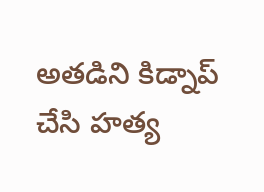అతడిని కిడ్నాప్‌ చేసి హత్య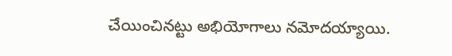చేయించినట్టు అభియోగాలు నమోదయ్యాయి.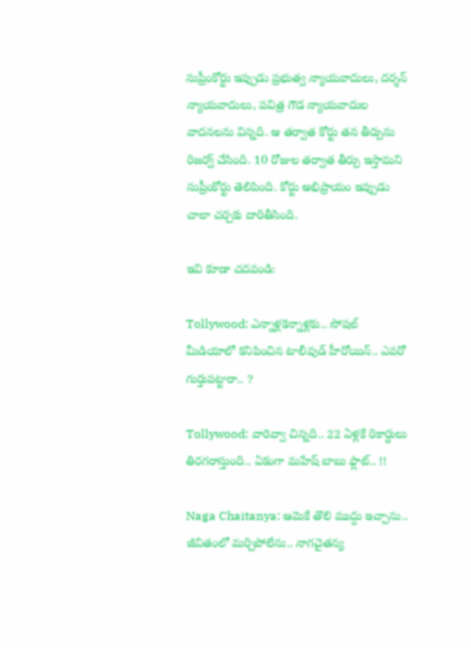సుప్రీంకోర్టు ఇప్పుడు ప్రభుత్వ న్యాయవాదులు, దర్శన్ న్యాయవాదులు, పవిత్ర గౌడ న్యాయవాదుల వాదనలను విన్నది. ఆ తర్వాత కోర్టు తన తీర్పును రిజర్వ్ చేసింది. 10 రోజుల తర్వాత తీర్పు ఇస్తామని సుప్రీంకోర్టు తెలిపింది. కోర్టు అభిప్రాయం ఇప్పుడు చాలా చర్చకు దారితీసింది.

ఇవి కూడా చదవండి:

Tollywood: ఎన్నాళ్లకెన్నాళ్లకు.. సోషల్ మీడియాలో కనిపించిన టాలీవుడ్ హీరోయిన్.. ఎవరో గుర్తుపట్టారా.. ?

Tollywood: వారెవ్వా చిన్నది.. 22 ఏళ్లకే రికార్డులు తిరగరాస్తుంది.. ఏకంగా మహేష్ బాబు ఫ్లాట్.. !!

Naga Chaitanya: ఆమెకే తొలి ముద్దు ఇచ్చాను.. జీవితంలో మర్చిపోలేను.. నాగచైతన్య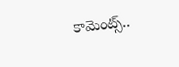కామెంట్స్..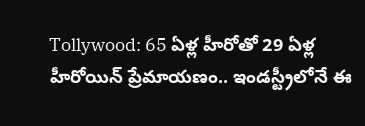Tollywood: 65 ఏళ్ల హీరోతో 29 ఏళ్ల హీరోయిన్ ప్రేమాయణం.. ఇండస్ట్రీలోనే ఈ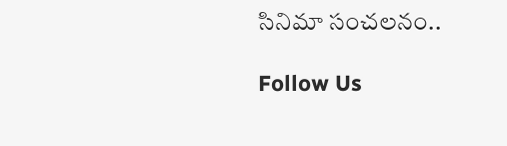సినిమా సంచలనం..

Follow Us